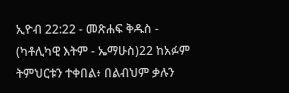ኢዮብ 22:22 - መጽሐፍ ቅዱስ - (ካቶሊካዊ እትም - ኤማሁስ)22 ከአፉም ትምህርቱን ተቀበል፥ በልብህም ቃሉን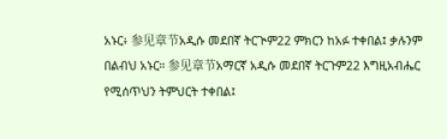አኑር፥ 参见章节አዲሱ መደበኛ ትርጒም22 ምክርን ከአፉ ተቀበል፤ ቃሉንም በልብህ አኑር። 参见章节አማርኛ አዲሱ መደበኛ ትርጉም22 እግዚአብሔር የሚሰጥህን ትምህርት ተቀበል፤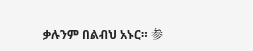ቃሉንም በልብህ አኑር። 参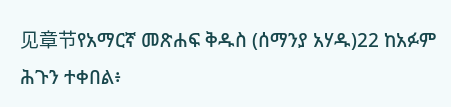见章节የአማርኛ መጽሐፍ ቅዱስ (ሰማንያ አሃዱ)22 ከአፉም ሕጉን ተቀበል፥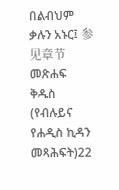በልብህም ቃሉን አኑር፤ 参见章节መጽሐፍ ቅዱስ (የብሉይና የሐዲስ ኪዳን መጻሕፍት)22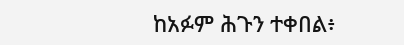ከአፉም ሕጉን ተቀበል፥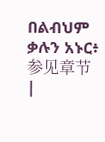በልብህም ቃሉን አኑር፥ 参见章节 |